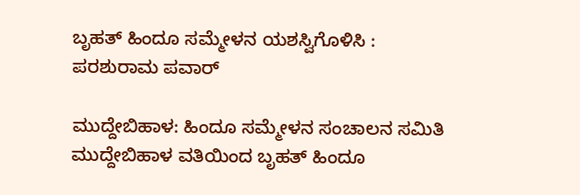ಬೃಹತ್ ಹಿಂದೂ ಸಮ್ಮೇಳನ ಯಶಸ್ವಿಗೊಳಿಸಿ : ಪರಶುರಾಮ ಪವಾರ್

ಮುದ್ದೇಬಿಹಾಳ: ಹಿಂದೂ ಸಮ್ಮೇಳನ ಸಂಚಾಲನ ಸಮಿತಿ ಮುದ್ದೇಬಿಹಾಳ ವತಿಯಿಂದ ಬೃಹತ್ ಹಿಂದೂ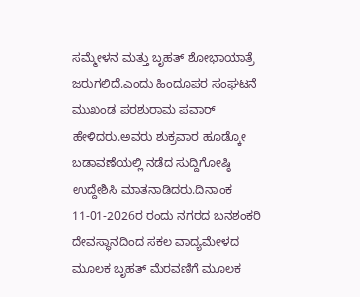ಸಮ್ಮೇಳನ ಮತ್ತು ಬೃಹತ್ ಶೋಭಾಯಾತ್ರೆ ಜರುಗಲಿದೆ.ಎಂದು ಹಿಂದೂಪರ ಸಂಘಟನೆ ಮುಖಂಡ ಪರಶುರಾಮ ಪವಾರ್ ಹೇಳಿದರು.ಅವರು ಶುಕ್ರವಾರ ಹೂಡ್ಕೋ ಬಡಾವಣೆಯಲ್ಲಿ ನಡೆದ ಸುದ್ದಿಗೋಷ್ಠಿ ಉದ್ದೇಶಿಸಿ ಮಾತನಾಡಿದರು.ದಿನಾಂಕ 11-01-2026ರ ರಂದು ನಗರದ ಬನಶಂಕರಿ ದೇವಸ್ಥಾನದಿಂದ ಸಕಲ ವಾದ್ಯಮೇಳದ ಮೂಲಕ ಬೃಹತ್ ಮೆರವಣಿಗೆ ಮೂಲಕ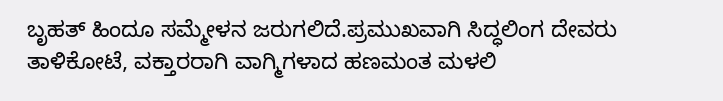ಬೃಹತ್ ಹಿಂದೂ ಸಮ್ಮೇಳನ ಜರುಗಲಿದೆ.ಪ್ರಮುಖವಾಗಿ ಸಿದ್ಧಲಿಂಗ ದೇವರು ತಾಳಿಕೋಟೆ, ವಕ್ತಾರರಾಗಿ ವಾಗ್ಮಿಗಳಾದ ಹಣಮಂತ ಮಳಲಿ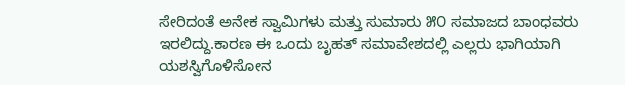ಸೇರಿದಂತೆ ಅನೇಕ ಸ್ವಾಮಿಗಳು ಮತ್ತು ಸುಮಾರು ೫೦ ಸಮಾಜದ ಬಾಂಧವರು ಇರಲಿದ್ದು.ಕಾರಣ ಈ ಒಂದು ಬೃಹತ್ ಸಮಾವೇಶದಲ್ಲಿ ಎಲ್ಲರು ಭಾಗಿಯಾಗಿ ಯಶಸ್ವಿಗೊಳಿಸೋನ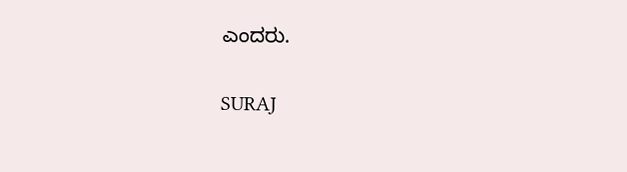ಎಂದರು.

SURAJ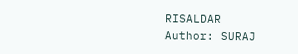RISALDAR
Author: SURAJ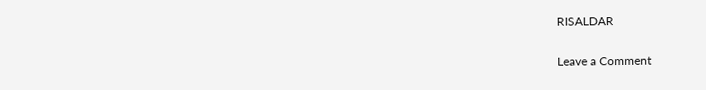RISALDAR

Leave a Comment